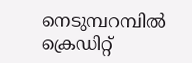നെടുമ്പറമ്പിൽ ക്രെഡിറ്റ്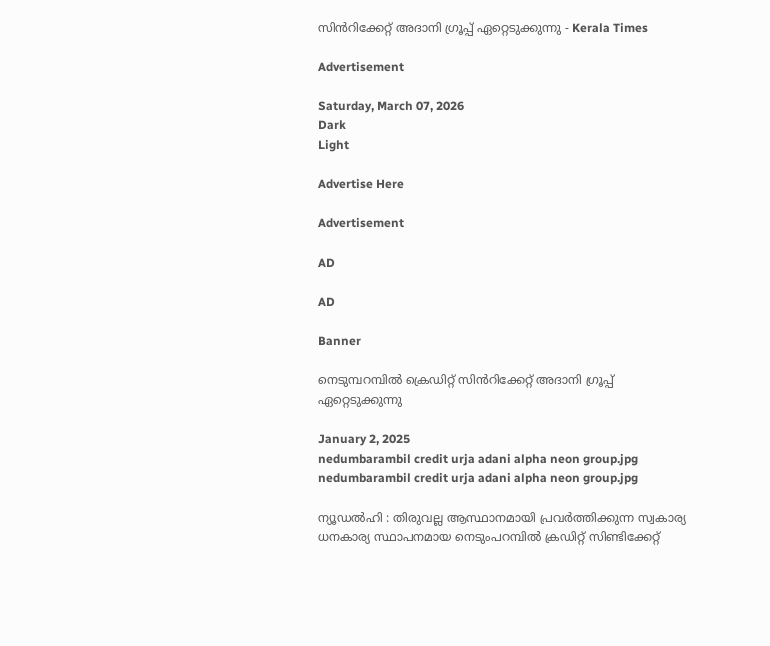സിൻറിക്കേറ്റ് അദാനി ഗ്രൂപ്പ് ഏറ്റെടുക്കുന്നു - Kerala Times

Advertisement

Saturday, March 07, 2026
Dark
Light

Advertise Here

Advertisement

AD

AD

Banner

നെടുമ്പറമ്പിൽ ക്രെഡിറ്റ് സിൻറിക്കേറ്റ് അദാനി ഗ്രൂപ്പ് ഏറ്റെടുക്കുന്നു

January 2, 2025
nedumbarambil credit urja adani alpha neon group.jpg
nedumbarambil credit urja adani alpha neon group.jpg

ന്യൂഡൽഹി : തിരുവല്ല ആസ്ഥാനമായി പ്രവർത്തിക്കുന്ന സ്വകാര്യ ധനകാര്യ സ്ഥാപനമായ നെടുംപറമ്പിൽ ക്രഡിറ്റ് സിണ്ടിക്കേറ്റ്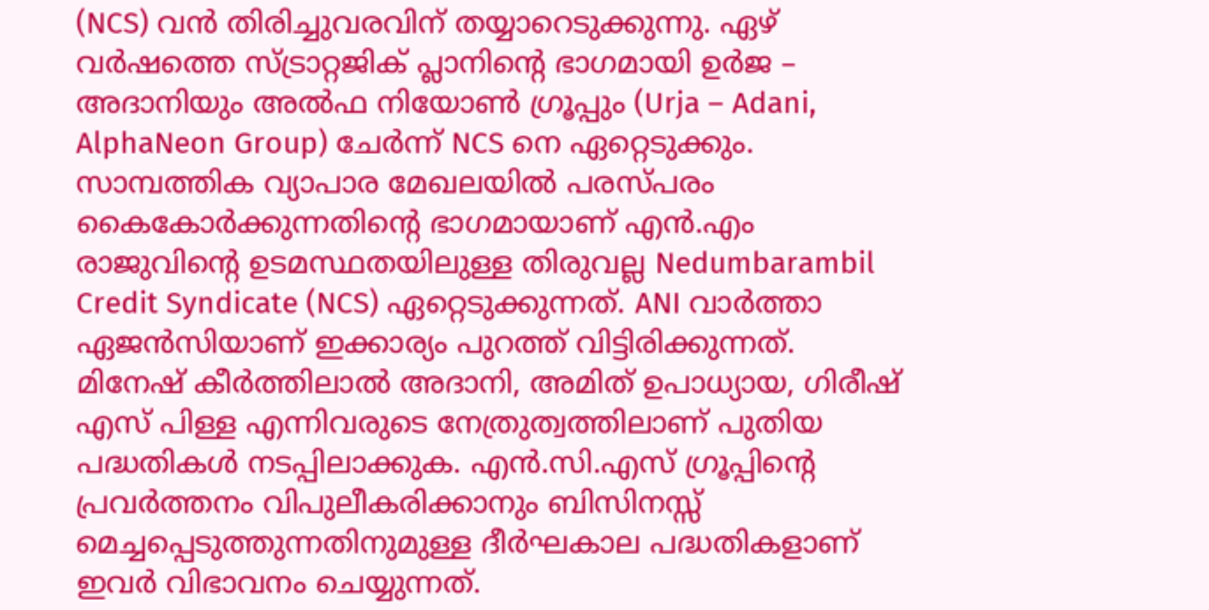(NCS) വന്‍ തിരിച്ചുവരവിന് തയ്യാറെടുക്കുന്നു. ഏഴ് വർഷത്തെ സ്ട്രാറ്റജിക് പ്ലാനിന്റെ ഭാഗമായി ഉർജ – അദാനിയും അൽഫ നിയോൺ ഗ്രൂപ്പും (Urja – Adani, AlphaNeon Group) ചേർന്ന് NCS നെ ഏറ്റെടുക്കും. സാമ്പത്തിക വ്യാപാര മേഖലയിൽ പരസ്പരം കൈകോർക്കുന്നതിന്റെ ഭാഗമായാണ് എന്‍.എം രാജുവിന്റെ ഉടമസ്ഥതയിലുള്ള തിരുവല്ല Nedumbarambil Credit Syndicate (NCS) ഏറ്റെടുക്കുന്നത്. ANI വാർത്താ ഏജൻസിയാണ് ഇക്കാര്യം പുറത്ത് വിട്ടിരിക്കുന്നത്. മിനേഷ് കീർത്തിലാൽ അദാനി, അമിത് ഉപാധ്യായ, ഗിരീഷ് എസ് പിള്ള എന്നിവരുടെ നേത്രുത്വത്തിലാണ് പുതിയ പദ്ധതികള്‍ നടപ്പിലാക്കുക. എൻ.സി.എസ് ഗ്രൂപ്പിന്റെ  പ്രവർത്തനം വിപുലീകരിക്കാനും ബിസിനസ്സ് മെച്ചപ്പെടുത്തുന്നതിനുമുള്ള ദീർഘകാല പദ്ധതികളാണ് ഇവര്‍ വിഭാവനം ചെയ്യുന്നത്.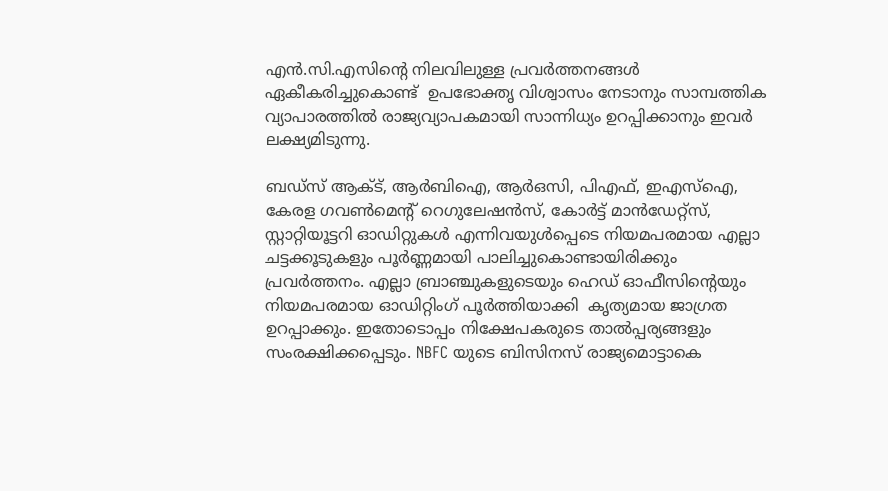എൻ.സി.എസിന്റെ നിലവിലുള്ള പ്രവർത്തനങ്ങൾ ഏകീകരിച്ചുകൊണ്ട്  ഉപഭോക്തൃ വിശ്വാസം നേടാനും സാമ്പത്തിക വ്യാപാരത്തിൽ രാജ്യവ്യാപകമായി സാന്നിധ്യം ഉറപ്പിക്കാനും ഇവര്‍ ലക്ഷ്യമിടുന്നു.

ബഡ്‌സ് ആക്ട്, ആർബിഐ, ആർഒസി, പിഎഫ്, ഇഎസ്ഐ, കേരള ഗവൺമെന്റ് റെഗുലേഷൻസ്, കോർട്ട് മാൻഡേറ്റ്‌സ്, സ്റ്റാറ്റിയൂട്ടറി ഓഡിറ്റുകൾ എന്നിവയുൾപ്പെടെ നിയമപരമായ എല്ലാ ചട്ടക്കൂടുകളും പൂര്‍ണ്ണമായി പാലിച്ചുകൊണ്ടായിരിക്കും പ്രവര്‍ത്തനം. എല്ലാ ബ്രാഞ്ചുകളുടെയും ഹെഡ് ഓഫീസിന്റെയും നിയമപരമായ ഓഡിറ്റിംഗ് പൂര്‍ത്തിയാക്കി  കൃത്യമായ ജാഗ്രത ഉറപ്പാക്കും. ഇതോടൊപ്പം നിക്ഷേപകരുടെ താൽപ്പര്യങ്ങളും സംരക്ഷിക്കപ്പെടും. NBFC യുടെ ബിസിനസ് രാജ്യമൊട്ടാകെ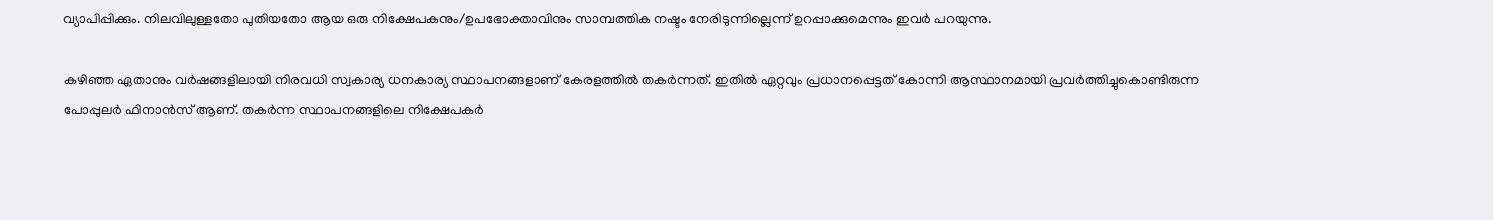വ്യാപിപ്പിക്കും. നിലവിലുള്ളതോ പുതിയതോ ആയ ഒരു നിക്ഷേപകനും/ഉപഭോക്താവിനും സാമ്പത്തിക നഷ്ടം നേരിടുന്നില്ലെന്ന് ഉറപ്പാക്കുമെന്നും ഇവര്‍ പറയുന്നു.

കഴിഞ്ഞ ഏതാനും വര്‍ഷങ്ങളിലായി നിരവധി സ്വകാര്യ ധനകാര്യ സ്ഥാപനങ്ങളാണ് കേരളത്തില്‍ തകര്‍ന്നത്. ഇതില്‍ ഏറ്റവും പ്രധാനപ്പെട്ടത് കോന്നി ആസ്ഥാനമായി പ്രവര്‍ത്തിച്ചുകൊണ്ടിരുന്ന പോപ്പുലര്‍ ഫിനാന്‍സ് ആണ്. തകര്‍ന്ന സ്ഥാപനങ്ങളിലെ നിക്ഷേപകര്‍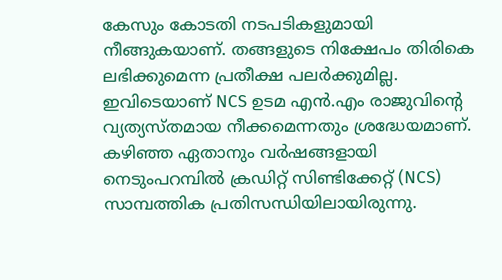കേസും കോടതി നടപടികളുമായി നീങ്ങുകയാണ്. തങ്ങളുടെ നിക്ഷേപം തിരികെ ലഭിക്കുമെന്ന പ്രതീക്ഷ പലര്‍ക്കുമില്ല. ഇവിടെയാണ്‌ NCS ഉടമ എന്‍.എം രാജുവിന്റെ വ്യത്യസ്തമായ നീക്കമെന്നതും ശ്രദ്ധേയമാണ്. കഴിഞ്ഞ ഏതാനും വര്‍ഷങ്ങളായി നെടുംപറമ്പിൽ ക്രഡിറ്റ് സിണ്ടിക്കേറ്റ് (NCS) സാമ്പത്തിക പ്രതിസന്ധിയിലായിരുന്നു.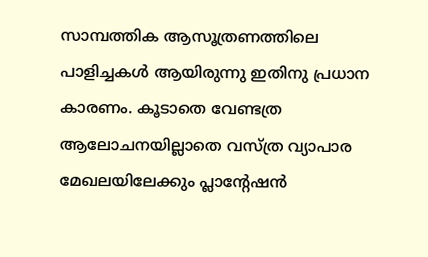സാമ്പത്തിക ആസൂത്രണത്തിലെ പാളിച്ചകള്‍ ആയിരുന്നു ഇതിനു പ്രധാന കാരണം. കൂടാതെ വേണ്ടത്ര ആലോചനയില്ലാതെ വസ്ത്ര വ്യാപാര മേഖലയിലേക്കും പ്ലാന്റേഷന്‍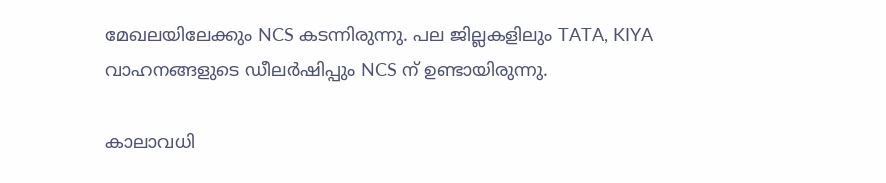മേഖലയിലേക്കും NCS കടന്നിരുന്നു. പല ജില്ലകളിലും TATA, KIYA വാഹനങ്ങളുടെ ഡീലര്‍ഷിപ്പും NCS ന് ഉണ്ടായിരുന്നു.

കാലാവധി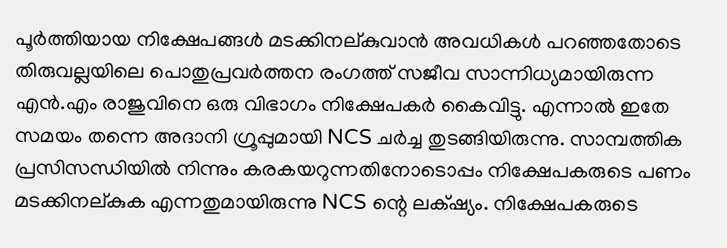പൂര്‍ത്തിയായ നിക്ഷേപങ്ങള്‍ മടക്കിനല്കുവാന്‍ അവധികള്‍ പറഞ്ഞതോടെ  തിരുവല്ലയിലെ പൊതുപ്രവര്‍ത്തന രംഗത്ത് സജീവ സാന്നിധ്യമായിരുന്ന എന്‍.എം രാജുവിനെ ഒരു വിഭാഗം നിക്ഷേപകര്‍ കൈവിട്ടു. എന്നാല്‍ ഇതേ സമയം തന്നെ അദാനി ഗ്രൂപ്പുമായി NCS ചര്‍ച്ച തുടങ്ങിയിരുന്നു. സാമ്പത്തിക പ്രസിസന്ധിയില്‍ നിന്നും കരകയറുന്നതിനോടൊപ്പം നിക്ഷേപകരുടെ പണം മടക്കിനല്കുക എന്നതുമായിരുന്നു NCS ന്റെ ലക്‌ഷ്യം. നിക്ഷേപകരുടെ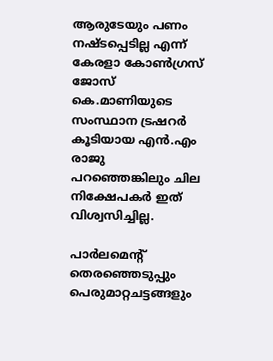ആരുടേയും പണം നഷ്ടപ്പെടില്ല എന്ന് കേരളാ കോണ്‍ഗ്രസ് ജോസ് കെ.മാണിയുടെ സംസ്ഥാന ട്രഷറര്‍ കൂടിയായ എന്‍.എം രാജു പറഞ്ഞെങ്കിലും ചില നിക്ഷേപകര്‍ ഇത് വിശ്വസിച്ചില്ല.

പാര്‍ലമെന്റ് തെരഞ്ഞെടുപ്പും പെരുമാറ്റചട്ടങ്ങളും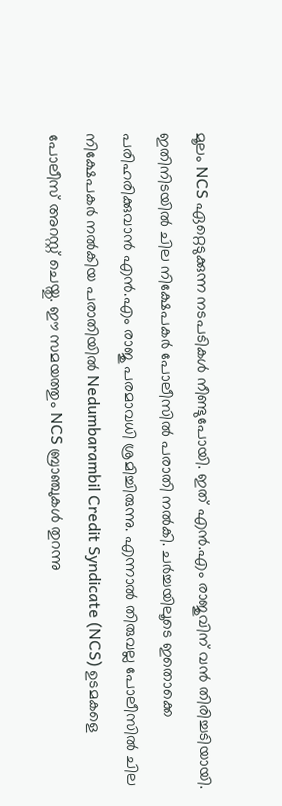മൂലം NCS ഏറ്റെടുക്കുന്ന നടപടികള്‍ നീണ്ടുപോയി. ഇത് എന്‍.എം രാജുവിന് വന്‍ തിരിച്ചടിയായി. ഇതിനിടയില്‍ ചില നിക്ഷേപകര്‍ പോലീസില്‍ പരാതി നല്‍കി. ചര്‍ച്ചയിലൂടെ ഇതൊക്കെ പരിഹരിക്കുവാന്‍ എന്‍.എം രാജു പരമാവധി ശ്രമിച്ചിരുന്നു. എന്നാല്‍ തിരുവല്ല പോലീസില്‍ ചില നിക്ഷേപകര്‍ നല്‍കിയ പരാതിയില്‍ Nedumbarambil Credit Syndicate (NCS) ഉടമകളെ പോലീസ് അറസ്റ്റ് ചെയ്തു. ഈ സമയത്തും NCS ബ്രാഞ്ചുകള്‍ തുറന്നു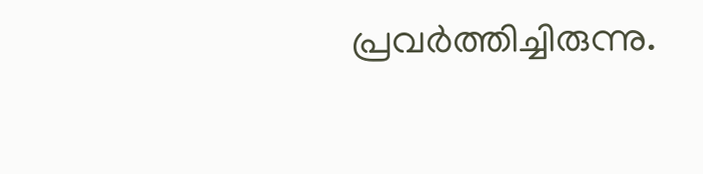പ്രവര്‍ത്തിച്ചിരുന്നു.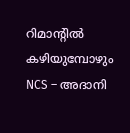റിമാന്റില്‍ കഴിയുമ്പോഴും NCS – അദാനി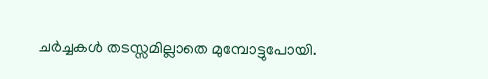ചര്‍ച്ചകള്‍ തടസ്സമില്ലാതെ മുമ്പോട്ടുപോയി.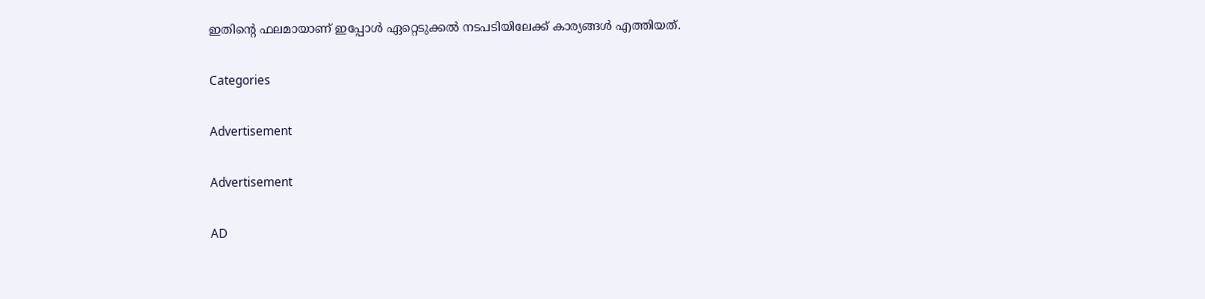ഇതിന്റെ ഫലമായാണ് ഇപ്പോള്‍ ഏറ്റെടുക്കല്‍ നടപടിയിലേക്ക് കാര്യങ്ങള്‍ എത്തിയത്.

Categories

Advertisement

Advertisement

AD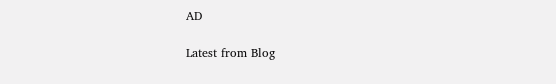AD

Latest from Blog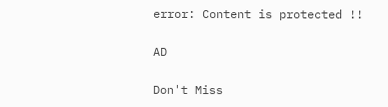error: Content is protected !!

AD

Don't Miss